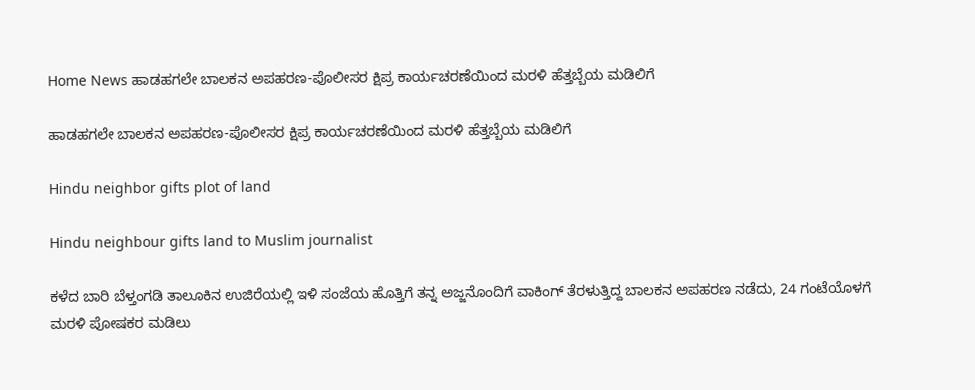Home News ಹಾಡಹಗಲೇ ಬಾಲಕನ ಅಪಹರಣ-ಪೊಲೀಸರ ಕ್ಷಿಪ್ರ ಕಾರ್ಯಚರಣೆಯಿಂದ ಮರಳಿ ಹೆತ್ತಬ್ಬೆಯ ಮಡಿಲಿಗೆ

ಹಾಡಹಗಲೇ ಬಾಲಕನ ಅಪಹರಣ-ಪೊಲೀಸರ ಕ್ಷಿಪ್ರ ಕಾರ್ಯಚರಣೆಯಿಂದ ಮರಳಿ ಹೆತ್ತಬ್ಬೆಯ ಮಡಿಲಿಗೆ

Hindu neighbor gifts plot of land

Hindu neighbour gifts land to Muslim journalist

ಕಳೆದ ಬಾರಿ ಬೆಳ್ತಂಗಡಿ ತಾಲೂಕಿನ ಉಜಿರೆಯಲ್ಲಿ ಇಳಿ ಸಂಜೆಯ ಹೊತ್ತಿಗೆ ತನ್ನ ಅಜ್ಜನೊಂದಿಗೆ ವಾಕಿಂಗ್ ತೆರಳುತ್ತಿದ್ದ ಬಾಲಕನ ಅಪಹರಣ ನಡೆದು, 24 ಗಂಟೆಯೊಳಗೆ ಮರಳಿ ಪೋಷಕರ ಮಡಿಲು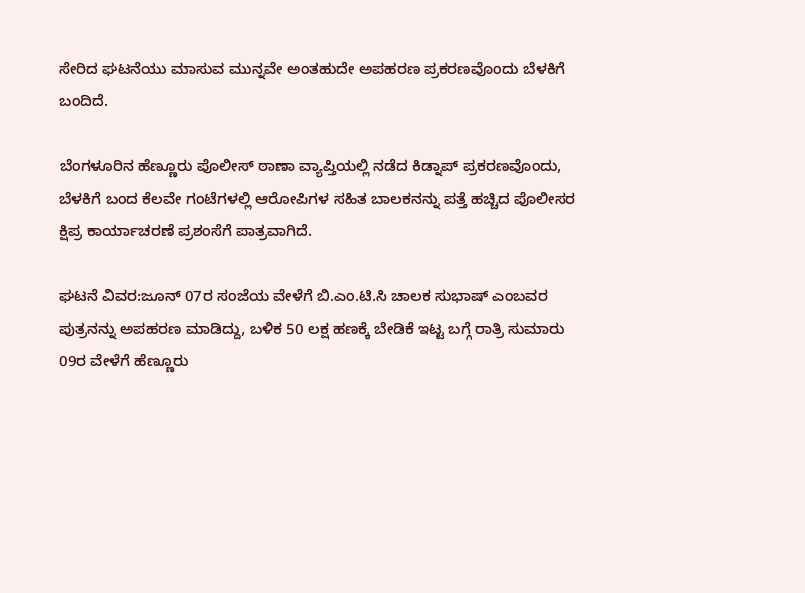ಸೇರಿದ ಘಟನೆಯು ಮಾಸುವ ಮುನ್ನವೇ ಅಂತಹುದೇ ಅಪಹರಣ ಪ್ರಕರಣವೊಂದು ಬೆಳಕಿಗೆ ಬಂದಿದೆ.

ಬೆಂಗಳೂರಿನ ಹೆಣ್ಣೂರು ಪೊಲೀಸ್ ಠಾಣಾ ವ್ಯಾಪ್ತಿಯಲ್ಲಿ ನಡೆದ ಕಿಡ್ನಾಪ್ ಪ್ರಕರಣವೊಂದು, ಬೆಳಕಿಗೆ ಬಂದ ಕೆಲವೇ ಗಂಟೆಗಳಲ್ಲಿ ಆರೋಪಿಗಳ ಸಹಿತ ಬಾಲಕನನ್ನು ಪತ್ತೆ ಹಚ್ಚಿದ ಪೊಲೀಸರ ಕ್ಷಿಪ್ರ ಕಾರ್ಯಾಚರಣೆ ಪ್ರಶಂಸೆಗೆ ಪಾತ್ರವಾಗಿದೆ.

ಘಟನೆ ವಿವರ:ಜೂನ್ 07ರ ಸಂಜೆಯ ವೇಳೆಗೆ ಬಿ.ಎಂ.ಟಿ.ಸಿ ಚಾಲಕ ಸುಭಾಷ್ ಎಂಬವರ ಪುತ್ರನನ್ನು ಅಪಹರಣ ಮಾಡಿದ್ದು, ಬಳಿಕ 50 ಲಕ್ಷ ಹಣಕ್ಕೆ ಬೇಡಿಕೆ ಇಟ್ಟ ಬಗ್ಗೆ ರಾತ್ರಿ ಸುಮಾರು 09ರ ವೇಳೆಗೆ ಹೆಣ್ಣೂರು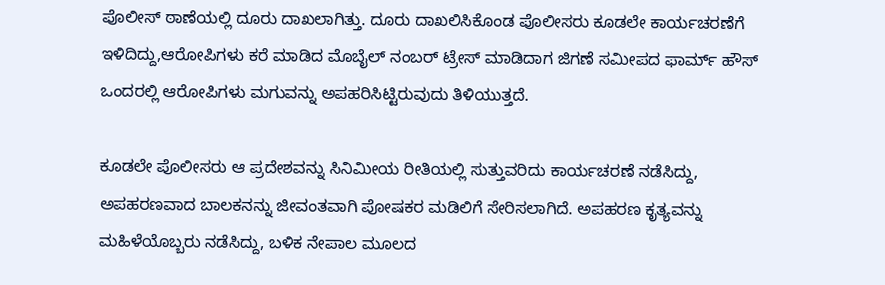ಪೊಲೀಸ್ ಠಾಣೆಯಲ್ಲಿ ದೂರು ದಾಖಲಾಗಿತ್ತು. ದೂರು ದಾಖಲಿಸಿಕೊಂಡ ಪೊಲೀಸರು ಕೂಡಲೇ ಕಾರ್ಯಚರಣೆಗೆ ಇಳಿದಿದ್ದು,ಆರೋಪಿಗಳು ಕರೆ ಮಾಡಿದ ಮೊಬೈಲ್ ನಂಬರ್ ಟ್ರೇಸ್ ಮಾಡಿದಾಗ ಜಿಗಣೆ ಸಮೀಪದ ಫಾರ್ಮ್ ಹೌಸ್ ಒಂದರಲ್ಲಿ ಆರೋಪಿಗಳು ಮಗುವನ್ನು ಅಪಹರಿಸಿಟ್ಟಿರುವುದು ತಿಳಿಯುತ್ತದೆ.

ಕೂಡಲೇ ಪೊಲೀಸರು ಆ ಪ್ರದೇಶವನ್ನು ಸಿನಿಮೀಯ ರೀತಿಯಲ್ಲಿ ಸುತ್ತುವರಿದು ಕಾರ್ಯಚರಣೆ ನಡೆಸಿದ್ದು, ಅಪಹರಣವಾದ ಬಾಲಕನನ್ನು ಜೀವಂತವಾಗಿ ಪೋಷಕರ ಮಡಿಲಿಗೆ ಸೇರಿಸಲಾಗಿದೆ. ಅಪಹರಣ ಕೃತ್ಯವನ್ನು ಮಹಿಳೆಯೊಬ್ಬರು ನಡೆಸಿದ್ದು, ಬಳಿಕ ನೇಪಾಲ ಮೂಲದ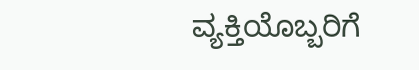ವ್ಯಕ್ತಿಯೊಬ್ಬರಿಗೆ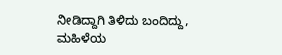ನೀಡಿದ್ದಾಗಿ ತಿಳಿದು ಬಂದಿದ್ದು, ಮಹಿಳೆಯ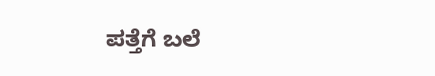ಪತ್ತೆಗೆ ಬಲೆ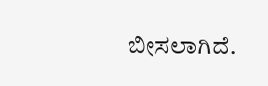ಬೀಸಲಾಗಿದೆ.